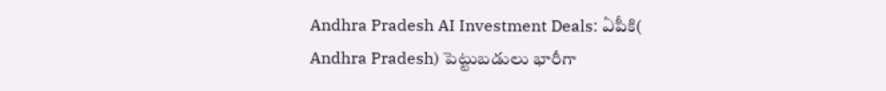Andhra Pradesh AI Investment Deals: ఏపీకి( Andhra Pradesh) పెట్టుబడులు భారీగా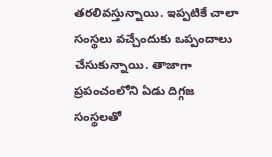తరలివస్తున్నాయి. ఇప్పటికే చాలా సంస్థలు వచ్చేందుకు ఒప్పందాలు చేసుకున్నాయి. తాజాగా ప్రపంచంలోని ఏడు దిగ్గజ సంస్థలతో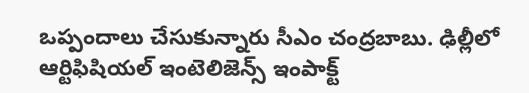ఒప్పందాలు చేసుకున్నారు సీఎం చంద్రబాబు. ఢిల్లీలో ఆర్టిఫిషియల్ ఇంటెలిజెన్స్ ఇంపాక్ట్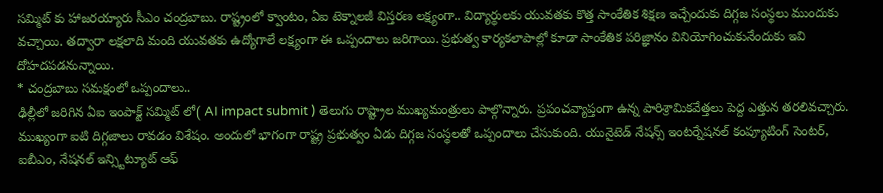సమ్మిట్ కు హాజరయ్యారు సీఎం చంద్రబాబు. రాష్ట్రంలో క్వాంటం, ఏఐ టెక్నాలజీ విస్తరణ లక్ష్యంగా.. విద్యార్థులకు యువతకు కొత్త సాంకేతిక శిక్షణ ఇచ్చేందుకు దిగ్గజ సంస్థలు ముందుకు వచ్చాయి. తద్వారా లక్షలాది మంది యువతకు ఉద్యోగాలే లక్ష్యంగా ఈ ఒప్పందాలు జరిగాయి. ప్రభుత్వ కార్యకలాపాల్లో కూడా సాంకేతిక పరిజ్ఞానం వినియోగించుకునేందుకు ఇవి దోహదపడనున్నాయి.
* చంద్రబాబు సమక్షంలో ఒప్పందాలు..
ఢిల్లీలో జరిగిన ఏఐ ఇంపాక్ట్ సమ్మిట్ లో( AI impact submit ) తెలుగు రాష్ట్రాల ముఖ్యమంత్రులు పాల్గొన్నారు. ప్రపంచవ్యాప్తంగా ఉన్న పారిశ్రామికవేత్తలు పెద్ద ఎత్తున తరలివచ్చారు. ముఖ్యంగా ఐటి దిగ్గజాలు రావడం విశేషం. అందులో భాగంగా రాష్ట్ర ప్రభుత్వం ఏడు దిగ్గజ సంస్థలతో ఒప్పందాలు చేసుకుంది. యునైటెడ్ నేషన్స్ ఇంటర్నేషనల్ కంప్యూటింగ్ సెంటర్, ఐబీఎం, నేషనల్ ఇన్స్టిట్యూట్ ఆఫ్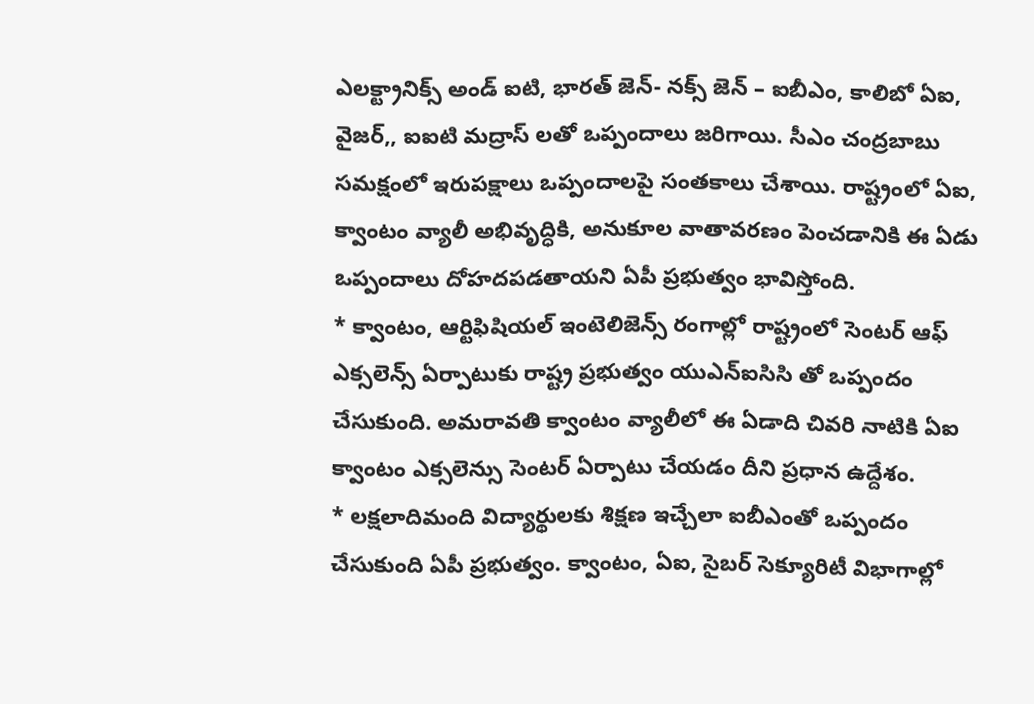ఎలక్ట్రానిక్స్ అండ్ ఐటి, భారత్ జెన్- నక్స్ జెన్ – ఐబీఎం, కాలిబో ఏఐ, వైజర్,, ఐఐటి మద్రాస్ లతో ఒప్పందాలు జరిగాయి. సీఎం చంద్రబాబు సమక్షంలో ఇరుపక్షాలు ఒప్పందాలపై సంతకాలు చేశాయి. రాష్ట్రంలో ఏఐ, క్వాంటం వ్యాలీ అభివృద్ధికి, అనుకూల వాతావరణం పెంచడానికి ఈ ఏడు ఒప్పందాలు దోహదపడతాయని ఏపీ ప్రభుత్వం భావిస్తోంది.
* క్వాంటం, ఆర్టిఫిషియల్ ఇంటెలిజెన్స్ రంగాల్లో రాష్ట్రంలో సెంటర్ ఆఫ్ ఎక్సలెన్స్ ఏర్పాటుకు రాష్ట్ర ప్రభుత్వం యుఎన్ఐసిసి తో ఒప్పందం చేసుకుంది. అమరావతి క్వాంటం వ్యాలీలో ఈ ఏడాది చివరి నాటికి ఏఐ క్వాంటం ఎక్సలెన్సు సెంటర్ ఏర్పాటు చేయడం దీని ప్రధాన ఉద్దేశం.
* లక్షలాదిమంది విద్యార్థులకు శిక్షణ ఇచ్చేలా ఐబీఎంతో ఒప్పందం చేసుకుంది ఏపీ ప్రభుత్వం. క్వాంటం, ఏఐ, సైబర్ సెక్యూరిటీ విభాగాల్లో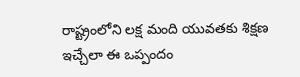రాష్ట్రంలోని లక్ష మంది యువతకు శిక్షణ ఇచ్చేలా ఈ ఒప్పందం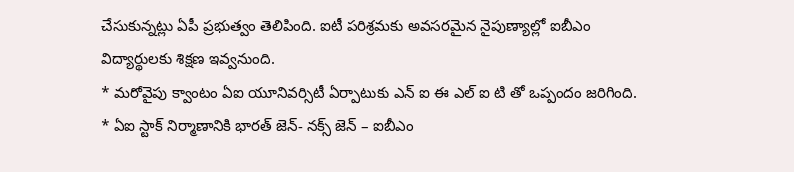చేసుకున్నట్లు ఏపీ ప్రభుత్వం తెలిపింది. ఐటీ పరిశ్రమకు అవసరమైన నైపుణ్యాల్లో ఐబీఎం విద్యార్థులకు శిక్షణ ఇవ్వనుంది.
* మరోవైపు క్వాంటం ఏఐ యూనివర్సిటీ ఏర్పాటుకు ఎన్ ఐ ఈ ఎల్ ఐ టి తో ఒప్పందం జరిగింది.
* ఏఐ స్టాక్ నిర్మాణానికి భారత్ జెన్- నక్స్ జెన్ – ఐబీఎం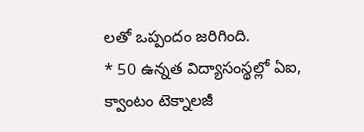లతో ఒప్పందం జరిగింది.
* 50 ఉన్నత విద్యాసంస్థల్లో ఏఐ, క్వాంటం టెక్నాలజీ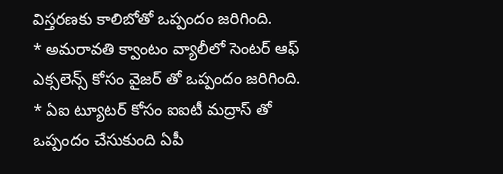విస్తరణకు కాలిబోతో ఒప్పందం జరిగింది.
* అమరావతి క్వాంటం వ్యాలీలో సెంటర్ ఆఫ్ ఎక్సలెన్స్ కోసం వైజర్ తో ఒప్పందం జరిగింది.
* ఏఐ ట్యూటర్ కోసం ఐఐటీ మద్రాస్ తో ఒప్పందం చేసుకుంది ఏపీ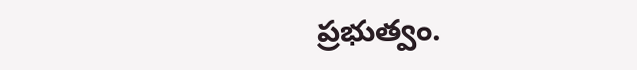ప్రభుత్వం.